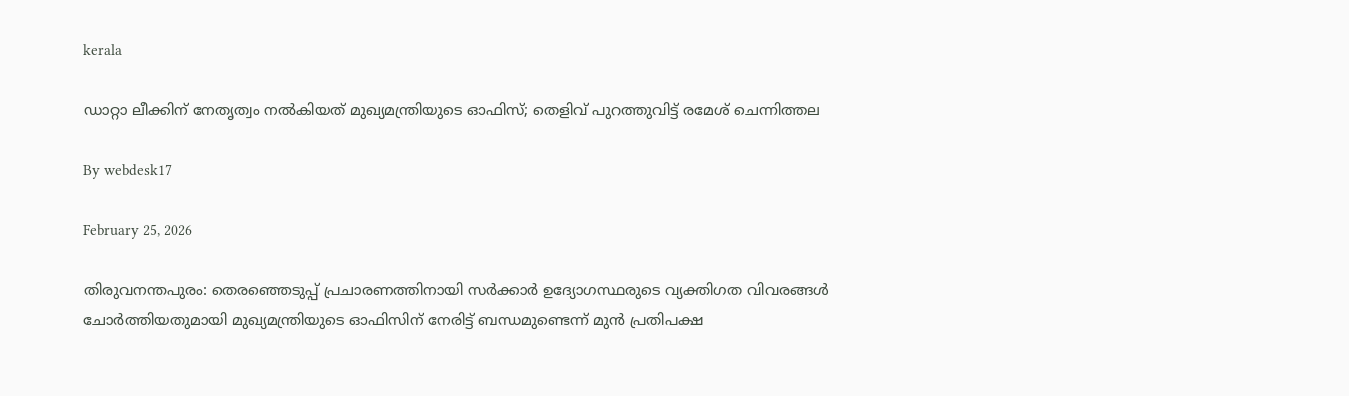kerala

ഡാറ്റാ ലീക്കിന് നേതൃത്വം നല്‍കിയത് മുഖ്യമന്ത്രിയുടെ ഓഫിസ്; തെളിവ് പുറത്തുവിട്ട് രമേശ് ചെന്നിത്തല

By webdesk17

February 25, 2026

തിരുവനന്തപുരം: തെരഞ്ഞെടുപ്പ് പ്രചാരണത്തിനായി സര്‍ക്കാര്‍ ഉദ്യോഗസ്ഥരുടെ വ്യക്തിഗത വിവരങ്ങള്‍ ചോര്‍ത്തിയതുമായി മുഖ്യമന്ത്രിയുടെ ഓഫിസിന് നേരിട്ട് ബന്ധമുണ്ടെന്ന് മുന്‍ പ്രതിപക്ഷ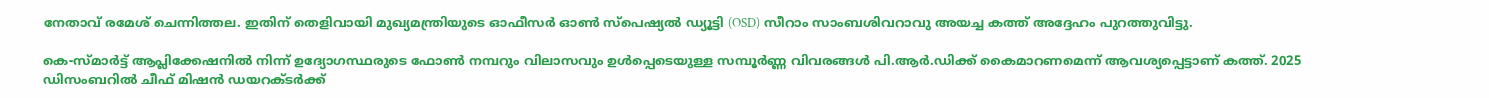നേതാവ് രമേശ് ചെന്നിത്തല. ഇതിന് തെളിവായി മുഖ്യമന്ത്രിയുടെ ഓഫീസര്‍ ഓണ്‍ സ്‌പെഷ്യല്‍ ഡ്യൂട്ടി (OSD) സീറാം സാംബശിവറാവു അയച്ച കത്ത് അദ്ദേഹം പുറത്തുവിട്ടു.

കെ-സ്മാര്‍ട്ട് ആപ്ലിക്കേഷനില്‍ നിന്ന് ഉദ്യോഗസ്ഥരുടെ ഫോണ്‍ നമ്പറും വിലാസവും ഉള്‍പ്പെടെയുള്ള സമ്പൂര്‍ണ്ണ വിവരങ്ങള്‍ പി.ആര്‍.ഡിക്ക് കൈമാറണമെന്ന് ആവശ്യപ്പെട്ടാണ് കത്ത്. 2025 ഡിസംബറില്‍ ചീഫ് മിഷന്‍ ഡയറക്ടര്‍ക്ക്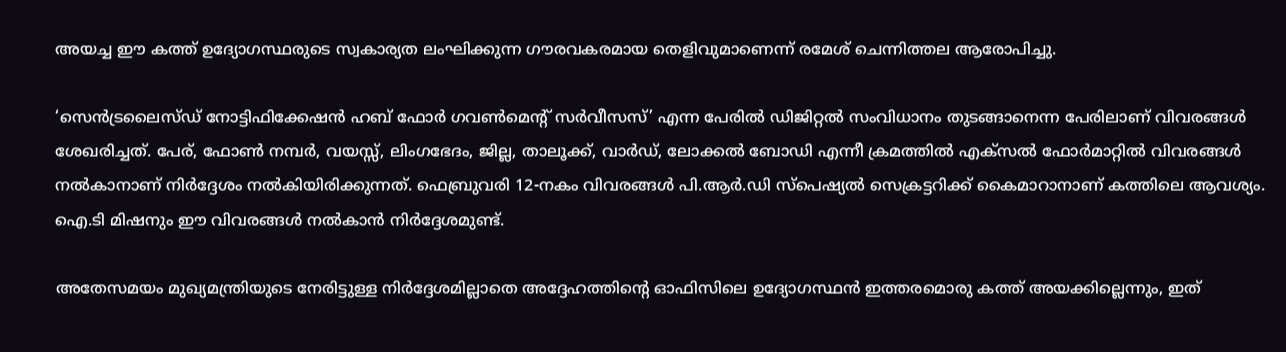അയച്ച ഈ കത്ത് ഉദ്യോഗസ്ഥരുടെ സ്വകാര്യത ലംഘിക്കുന്ന ഗൗരവകരമായ തെളിവുമാണെന്ന് രമേശ് ചെന്നിത്തല ആരോപിച്ചു.

‘സെന്‍ട്രലൈസ്ഡ് നോട്ടിഫിക്കേഷന്‍ ഹബ് ഫോര്‍ ഗവണ്‍മെന്റ് സര്‍വീസസ്’ എന്ന പേരില്‍ ഡിജിറ്റല്‍ സംവിധാനം തുടങ്ങാനെന്ന പേരിലാണ് വിവരങ്ങള്‍ ശേഖരിച്ചത്. പേര്, ഫോണ്‍ നമ്പര്‍, വയസ്സ്, ലിംഗഭേദം, ജില്ല, താലൂക്ക്, വാര്‍ഡ്, ലോക്കല്‍ ബോഡി എന്നീ ക്രമത്തില്‍ എക്‌സല്‍ ഫോര്‍മാറ്റില്‍ വിവരങ്ങള്‍ നല്‍കാനാണ് നിര്‍ദ്ദേശം നല്‍കിയിരിക്കുന്നത്. ഫെബ്രുവരി 12-നകം വിവരങ്ങള്‍ പി.ആര്‍.ഡി സ്‌പെഷ്യല്‍ സെക്രട്ടറിക്ക് കൈമാറാനാണ് കത്തിലെ ആവശ്യം. ഐ.ടി മിഷനും ഈ വിവരങ്ങള്‍ നല്‍കാന്‍ നിര്‍ദ്ദേശമുണ്ട്.

അതേസമയം മുഖ്യമന്ത്രിയുടെ നേരിട്ടുള്ള നിര്‍ദ്ദേശമില്ലാതെ അദ്ദേഹത്തിന്റെ ഓഫിസിലെ ഉദ്യോഗസ്ഥന്‍ ഇത്തരമൊരു കത്ത് അയക്കില്ലെന്നും, ഇത്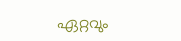ഏറ്റവും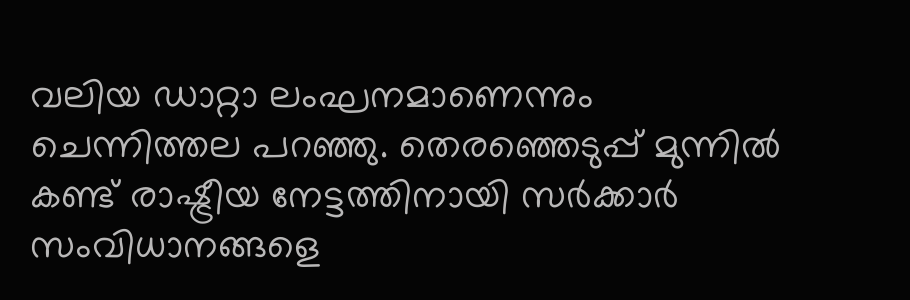വലിയ ഡാറ്റാ ലംഘനമാണെന്നും ചെന്നിത്തല പറഞ്ഞു. തെരഞ്ഞെടുപ്പ് മുന്നില്‍ കണ്ട് രാഷ്ട്രീയ നേട്ടത്തിനായി സര്‍ക്കാര്‍ സംവിധാനങ്ങളെ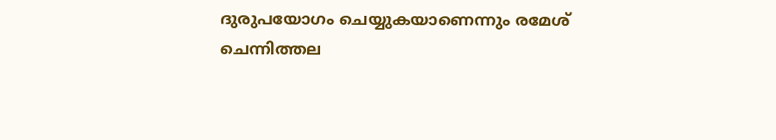ദുരുപയോഗം ചെയ്യുകയാണെന്നും രമേശ് ചെന്നിത്തല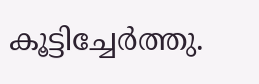കൂട്ടിച്ചേര്‍ത്തു.